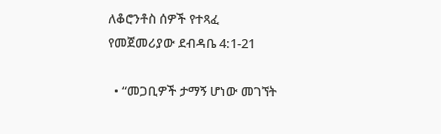ለቆሮንቶስ ሰዎች የተጻፈ የመጀመሪያው ደብዳቤ 4:1-21

  • “መጋቢዎች ታማኝ ሆነው መገኘት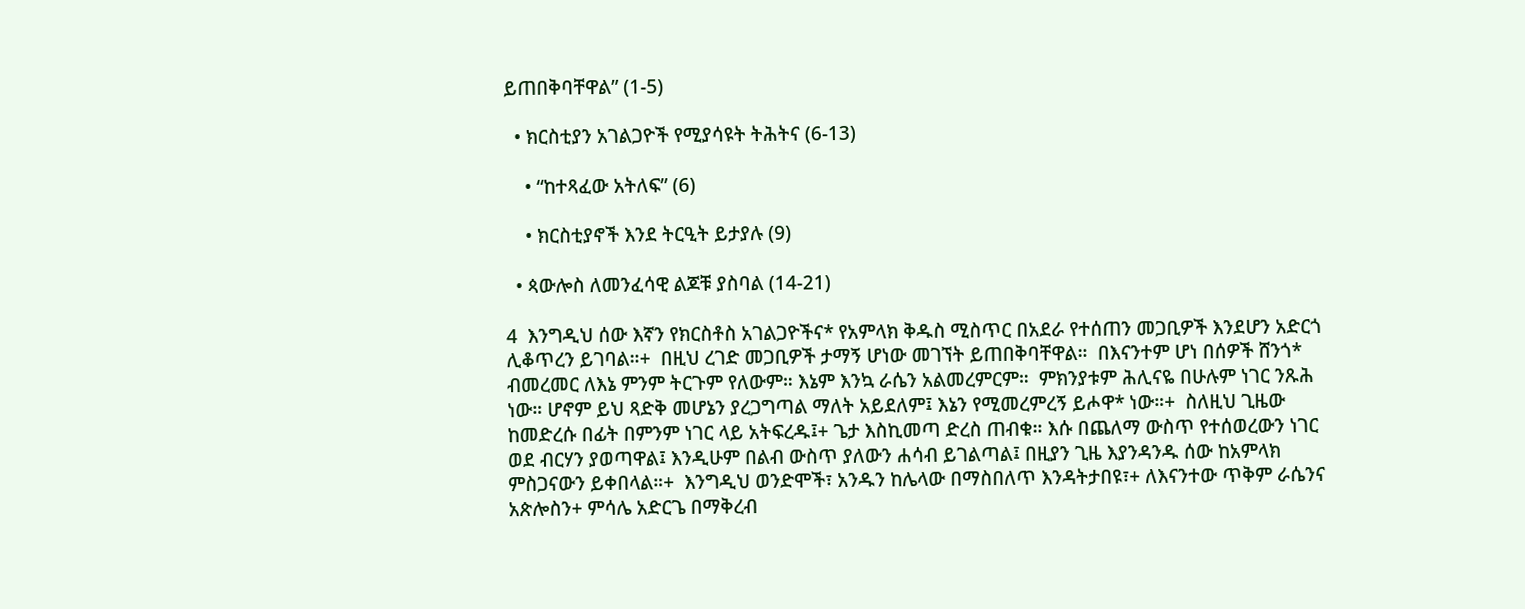ይጠበቅባቸዋል” (1-5)

  • ክርስቲያን አገልጋዮች የሚያሳዩት ትሕትና (6-13)

    • “ከተጻፈው አትለፍ” (6)

    • ክርስቲያኖች እንደ ትርዒት ይታያሉ (9)

  • ጳውሎስ ለመንፈሳዊ ልጆቹ ያስባል (14-21)

4  እንግዲህ ሰው እኛን የክርስቶስ አገልጋዮችና* የአምላክ ቅዱስ ሚስጥር በአደራ የተሰጠን መጋቢዎች እንደሆን አድርጎ ሊቆጥረን ይገባል።+  በዚህ ረገድ መጋቢዎች ታማኝ ሆነው መገኘት ይጠበቅባቸዋል።  በእናንተም ሆነ በሰዎች ሸንጎ* ብመረመር ለእኔ ምንም ትርጉም የለውም። እኔም እንኳ ራሴን አልመረምርም።  ምክንያቱም ሕሊናዬ በሁሉም ነገር ንጹሕ ነው። ሆኖም ይህ ጻድቅ መሆኔን ያረጋግጣል ማለት አይደለም፤ እኔን የሚመረምረኝ ይሖዋ* ነው።+  ስለዚህ ጊዜው ከመድረሱ በፊት በምንም ነገር ላይ አትፍረዱ፤+ ጌታ እስኪመጣ ድረስ ጠብቁ። እሱ በጨለማ ውስጥ የተሰወረውን ነገር ወደ ብርሃን ያወጣዋል፤ እንዲሁም በልብ ውስጥ ያለውን ሐሳብ ይገልጣል፤ በዚያን ጊዜ እያንዳንዱ ሰው ከአምላክ ምስጋናውን ይቀበላል።+  እንግዲህ ወንድሞች፣ አንዱን ከሌላው በማስበለጥ እንዳትታበዩ፣+ ለእናንተው ጥቅም ራሴንና አጵሎስን+ ምሳሌ አድርጌ በማቅረብ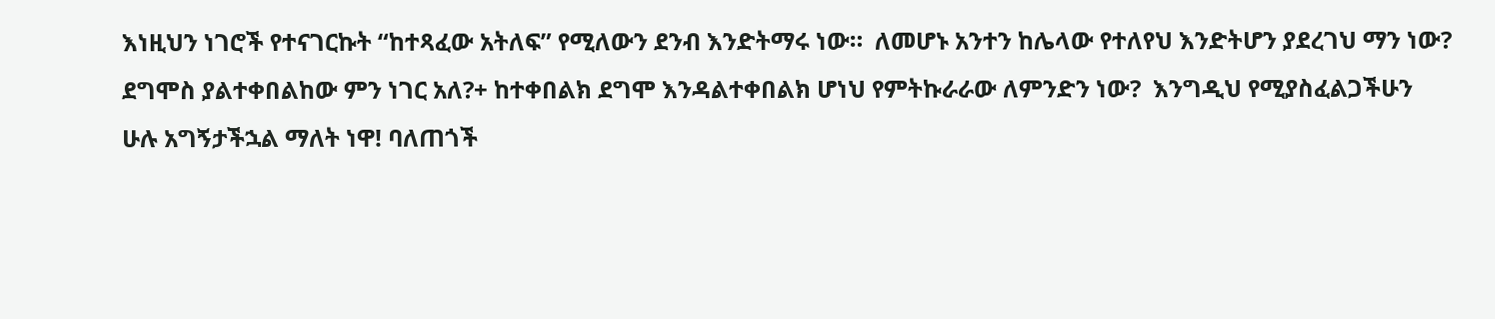እነዚህን ነገሮች የተናገርኩት “ከተጻፈው አትለፍ” የሚለውን ደንብ እንድትማሩ ነው።  ለመሆኑ አንተን ከሌላው የተለየህ እንድትሆን ያደረገህ ማን ነው? ደግሞስ ያልተቀበልከው ምን ነገር አለ?+ ከተቀበልክ ደግሞ እንዳልተቀበልክ ሆነህ የምትኩራራው ለምንድን ነው?  እንግዲህ የሚያስፈልጋችሁን ሁሉ አግኝታችኋል ማለት ነዋ! ባለጠጎች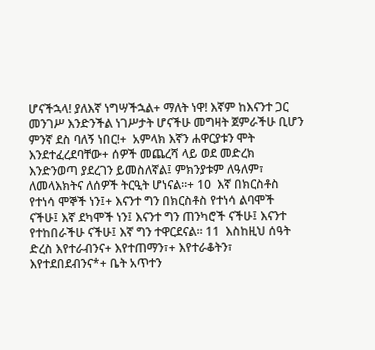ሆናችኋላ! ያለእኛ ነግሣችኋል+ ማለት ነዋ! እኛም ከእናንተ ጋር መንገሥ እንድንችል ነገሥታት ሆናችሁ መግዛት ጀምራችሁ ቢሆን ምንኛ ደስ ባለኝ ነበር!+  አምላክ እኛን ሐዋርያቱን ሞት እንደተፈረደባቸው+ ሰዎች መጨረሻ ላይ ወደ መድረክ እንድንወጣ ያደረገን ይመስለኛል፤ ምክንያቱም ለዓለም፣ ለመላእክትና ለሰዎች ትርዒት ሆነናል።+ 10  እኛ በክርስቶስ የተነሳ ሞኞች ነን፤+ እናንተ ግን በክርስቶስ የተነሳ ልባሞች ናችሁ፤ እኛ ደካሞች ነን፤ እናንተ ግን ጠንካሮች ናችሁ፤ እናንተ የተከበራችሁ ናችሁ፤ እኛ ግን ተዋርደናል። 11  እስከዚህ ሰዓት ድረስ እየተራብንና+ እየተጠማን፣+ እየተራቆትን፣ እየተደበደብንና*+ ቤት አጥተን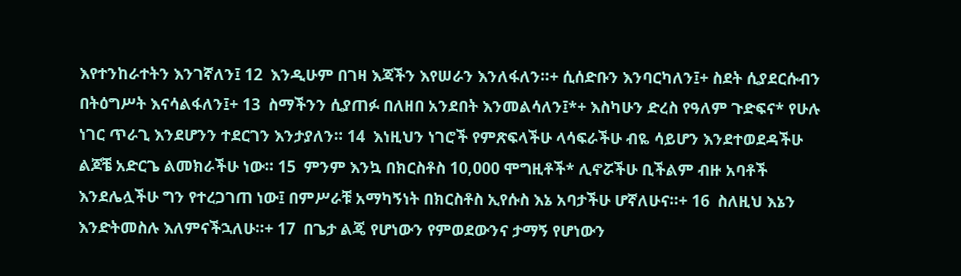እየተንከራተትን እንገኛለን፤ 12  እንዲሁም በገዛ እጃችን እየሠራን እንለፋለን።+ ሲሰድቡን እንባርካለን፤+ ስደት ሲያደርሱብን በትዕግሥት እናሳልፋለን፤+ 13  ስማችንን ሲያጠፉ በለዘበ አንደበት እንመልሳለን፤*+ እስካሁን ድረስ የዓለም ጉድፍና* የሁሉ ነገር ጥራጊ እንደሆንን ተደርገን እንታያለን። 14  እነዚህን ነገሮች የምጽፍላችሁ ላሳፍራችሁ ብዬ ሳይሆን እንደተወደዳችሁ ልጆቼ አድርጌ ልመክራችሁ ነው። 15  ምንም እንኳ በክርስቶስ 10,000 ሞግዚቶች* ሊኖሯችሁ ቢችልም ብዙ አባቶች እንደሌሏችሁ ግን የተረጋገጠ ነው፤ በምሥራቹ አማካኝነት በክርስቶስ ኢየሱስ እኔ አባታችሁ ሆኛለሁና።+ 16  ስለዚህ እኔን እንድትመስሉ እለምናችኋለሁ።+ 17  በጌታ ልጄ የሆነውን የምወደውንና ታማኝ የሆነውን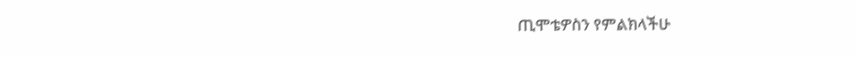ጢሞቴዎስን የምልክላችሁ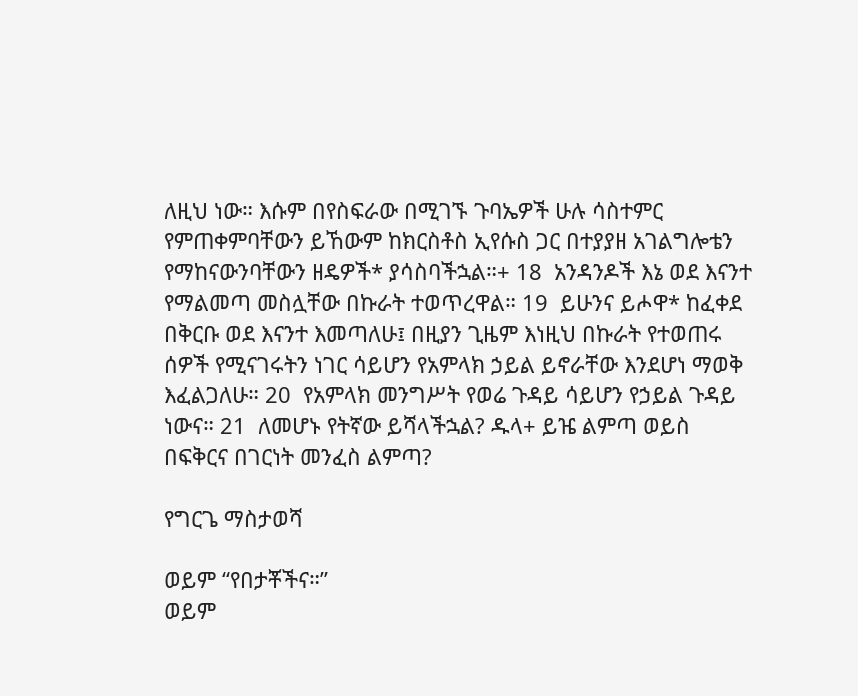ለዚህ ነው። እሱም በየስፍራው በሚገኙ ጉባኤዎች ሁሉ ሳስተምር የምጠቀምባቸውን ይኸውም ከክርስቶስ ኢየሱስ ጋር በተያያዘ አገልግሎቴን የማከናውንባቸውን ዘዴዎች* ያሳስባችኋል።+ 18  አንዳንዶች እኔ ወደ እናንተ የማልመጣ መስሏቸው በኩራት ተወጥረዋል። 19  ይሁንና ይሖዋ* ከፈቀደ በቅርቡ ወደ እናንተ እመጣለሁ፤ በዚያን ጊዜም እነዚህ በኩራት የተወጠሩ ሰዎች የሚናገሩትን ነገር ሳይሆን የአምላክ ኃይል ይኖራቸው እንደሆነ ማወቅ እፈልጋለሁ። 20  የአምላክ መንግሥት የወሬ ጉዳይ ሳይሆን የኃይል ጉዳይ ነውና። 21  ለመሆኑ የትኛው ይሻላችኋል? ዱላ+ ይዤ ልምጣ ወይስ በፍቅርና በገርነት መንፈስ ልምጣ?

የግርጌ ማስታወሻ

ወይም “የበታቾችና።”
ወይም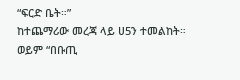“ፍርድ ቤት።”
ከተጨማሪው መረጃ ላይ ሀ5ን ተመልከት።
ወይም “በቡጢ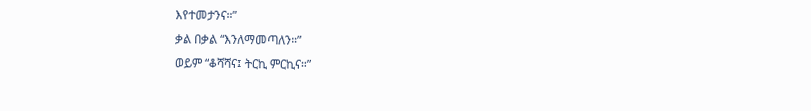እየተመታንና።”
ቃል በቃል “እንለማመጣለን።”
ወይም “ቆሻሻና፤ ትርኪ ምርኪና።”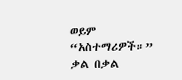ወይም “አስተማሪዎች።”
ቃል በቃል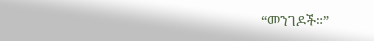“መንገዶች።”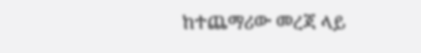ከተጨማሪው መረጃ ላይ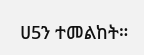ሀ5ን ተመልከት።